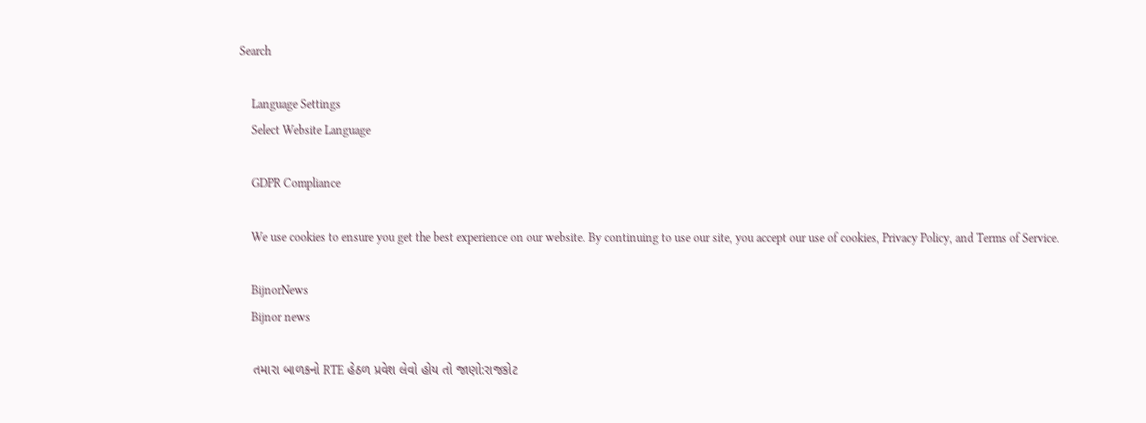Search

    Language Settings
    Select Website Language

    GDPR Compliance

    We use cookies to ensure you get the best experience on our website. By continuing to use our site, you accept our use of cookies, Privacy Policy, and Terms of Service.

    BijnorNews
    Bijnor news

    તમારા બાળકનો RTE હેઠળ પ્રવેશ લેવો હોય તો જાણો:રાજકોટ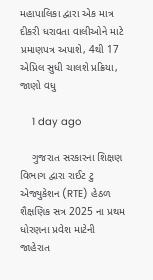મહાપાલિકા દ્વારા એક માત્ર દીકરી ધરાવતા વાલીઓને માટે પ્રમાણપત્ર અપાશે, 4થી 17 એપ્રિલ સુધી ચાલશે પ્રક્રિયા, જાણો વધુ

    1 day ago

    ગુજરાત સરકારના શિક્ષણ વિભાગ દ્વારા રાઈટ ટુ એજ્યુકેશન (RTE) હેઠળ શૈક્ષણિક સત્ર 2025 ના પ્રથમ ધોરણના પ્રવેશ માટેની જાહેરાત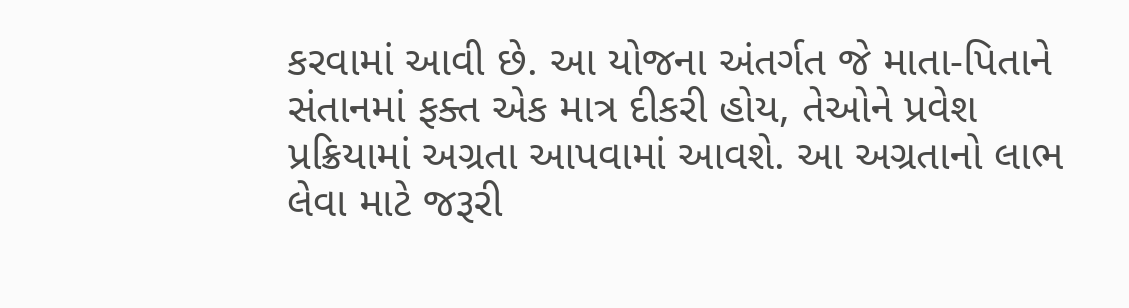કરવામાં આવી છે. આ યોજના અંતર્ગત જે માતા-પિતાને સંતાનમાં ફક્ત એક માત્ર દીકરી હોય, તેઓને પ્રવેશ પ્રક્રિયામાં અગ્રતા આપવામાં આવશે. આ અગ્રતાનો લાભ લેવા માટે જરૂરી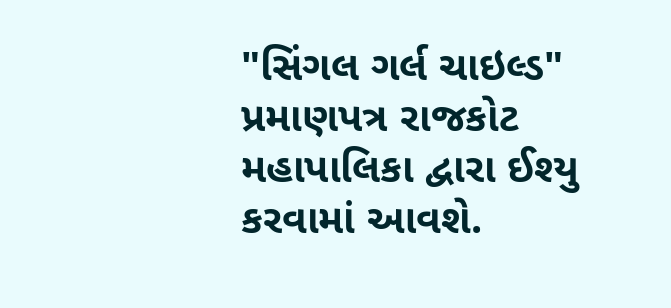"સિંગલ ગર્લ ચાઇલ્ડ" પ્રમાણપત્ર રાજકોટ મહાપાલિકા દ્વારા ઈશ્યુ કરવામાં આવશે.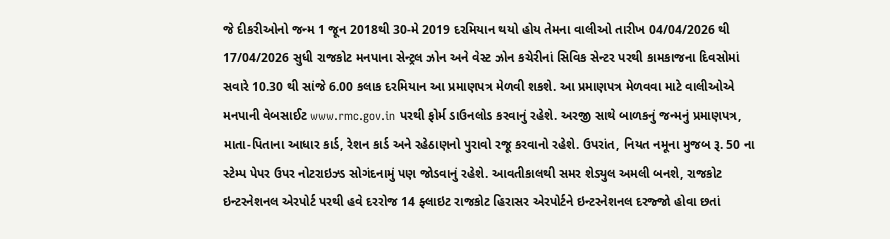જે દીકરીઓનો જન્મ 1 જૂન 2018થી 30-મે 2019 દરમિયાન થયો હોય તેમના વાલીઓ તારીખ 04/04/2026 થી 17/04/2026 સુધી રાજકોટ મનપાના સેન્ટ્રલ ઝોન અને વેસ્ટ ઝોન કચેરીનાં સિવિક સેન્ટર પરથી કામકાજના દિવસોમાં સવારે 10.30 થી સાંજે 6.00 કલાક દરમિયાન આ પ્રમાણપત્ર મેળવી શકશે. આ પ્રમાણપત્ર મેળવવા માટે વાલીઓએ મનપાની વેબસાઈટ www.rmc.gov.in પરથી ફોર્મ ડાઉનલોડ કરવાનું રહેશે. અરજી સાથે બાળકનું જન્મનું પ્રમાણપત્ર, માતા-પિતાના આધાર કાર્ડ, રેશન કાર્ડ અને રહેઠાણનો પુરાવો રજૂ કરવાનો રહેશે. ઉપરાંત, નિયત નમૂના મુજબ રૂ. 50 ના સ્ટેમ્પ પેપર ઉપર નોટરાઇઝ્ડ સોગંદનામું પણ જોડવાનું રહેશે. આવતીકાલથી સમર શેડ્યુલ અમલી બનશે, રાજકોટ ઇન્ટરનેશનલ એરપોર્ટ પરથી હવે દરરોજ 14 ફ્લાઇટ રાજકોટ હિરાસર એરપોર્ટને ઇન્ટરનેશનલ દરજ્જો હોવા છતાં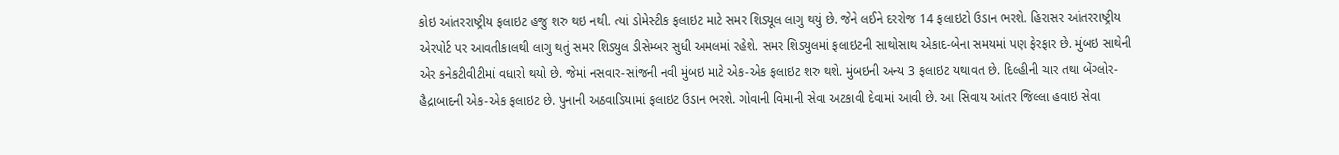કોઇ આંતરરાષ્ટ્રીય ફલાઇટ હજુ શરુ થઇ નથી. ત્યાં ડોમેસ્ટીક ફલાઇટ માટે સમર શિડ્યૂલ લાગુ થયું છે. જેને લઈને દરરોજ 14 ફલાઇટો ઉડાન ભરશે. હિરાસર આંતરરાષ્ટ્રીય એરપોર્ટ પર આવતીકાલથી લાગુ થતું સમર શિડ્યુલ ડીસેમ્બર સુધી અમલમાં રહેશે. સમર શિડ્યુલમાં ફલાઇટની સાથોસાથ એકાદ-બેના સમયમાં પણ ફેરફાર છે. મુંબઇ સાથેની એર કનેકટીવીટીમાં વધારો થયો છે. જેમાં નસવાર-સાંજની નવી મુંબઇ માટે એક-એક ફલાઇટ શરુ થશે. મુંબઇની અન્ય 3 ફલાઇટ યથાવત છે. દિલ્હીની ચાર તથા બેંગ્લોર-હૈદ્રાબાદની એક-એક ફલાઇટ છે. પુનાની અઠવાડિયામાં ફલાઇટ ઉડાન ભરશે. ગોવાની વિમાની સેવા અટકાવી દેવામાં આવી છે. આ સિવાય આંતર જિલ્લા હવાઇ સેવા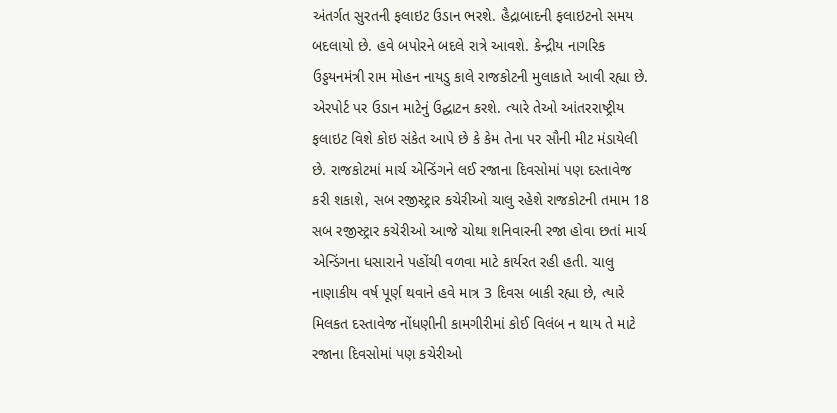અંતર્ગત સુરતની ફલાઇટ ઉડાન ભરશે. હૈદ્રાબાદની ફલાઇટનો સમય બદલાયો છે. હવે બપોરને બદલે રાત્રે આવશે. કેન્દ્રીય નાગરિક ઉડ્ડયનમંત્રી રામ મોહન નાયડુ કાલે રાજકોટની મુલાકાતે આવી રહ્યા છે. એરપોર્ટ પર ઉડાન માટેનું ઉદ્ઘાટન કરશે. ત્યારે તેઓ આંતરરાષ્ટ્રીય ફલાઇટ વિશે કોઇ સંકેત આપે છે કે કેમ તેના પર સૌની મીટ મંડાયેલી છે. રાજકોટમાં માર્ચ એન્ડિંગને લઈ રજાના દિવસોમાં પણ દસ્તાવેજ કરી શકાશે, સબ રજીસ્ટ્રાર કચેરીઓ ચાલુ રહેશે રાજકોટની તમામ 18 સબ રજીસ્ટ્રાર કચેરીઓ આજે ચોથા શનિવારની રજા હોવા છતાં માર્ચ એન્ડિંગના ધસારાને પહોંચી વળવા માટે કાર્યરત રહી હતી. ચાલુ નાણાકીય વર્ષ પૂર્ણ થવાને હવે માત્ર 3 દિવસ બાકી રહ્યા છે, ત્યારે મિલકત દસ્તાવેજ નોંધણીની કામગીરીમાં કોઈ વિલંબ ન થાય તે માટે રજાના દિવસોમાં પણ કચેરીઓ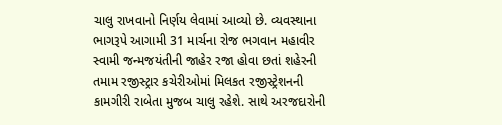ચાલુ રાખવાનો નિર્ણય લેવામાં આવ્યો છે. વ્યવસ્થાના ભાગરૂપે આગામી 31 માર્ચના રોજ ભગવાન મહાવીર સ્વામી જન્મજયંતીની જાહેર રજા હોવા છતાં શહેરની તમામ રજીસ્ટ્રાર કચેરીઓમાં મિલકત રજીસ્ટ્રેશનની કામગીરી રાબેતા મુજબ ચાલુ રહેશે. સાથે અરજદારોની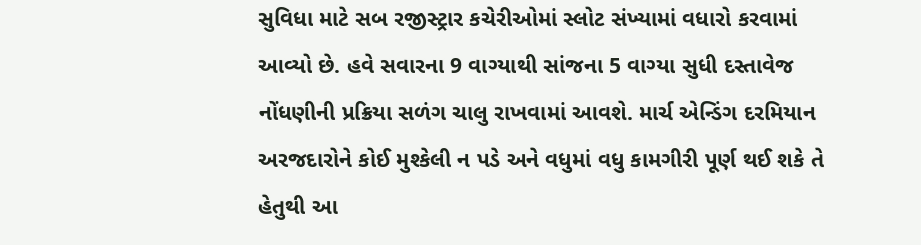સુવિધા માટે સબ રજીસ્ટ્રાર કચેરીઓમાં સ્લોટ સંખ્યામાં વધારો કરવામાં આવ્યો છે. હવે સવારના 9 વાગ્યાથી સાંજના 5 વાગ્યા સુધી દસ્તાવેજ નોંધણીની પ્રક્રિયા સળંગ ચાલુ રાખવામાં આવશે. માર્ચ એન્ડિંગ દરમિયાન અરજદારોને કોઈ મુશ્કેલી ન પડે અને વધુમાં વધુ કામગીરી પૂર્ણ થઈ શકે તે હેતુથી આ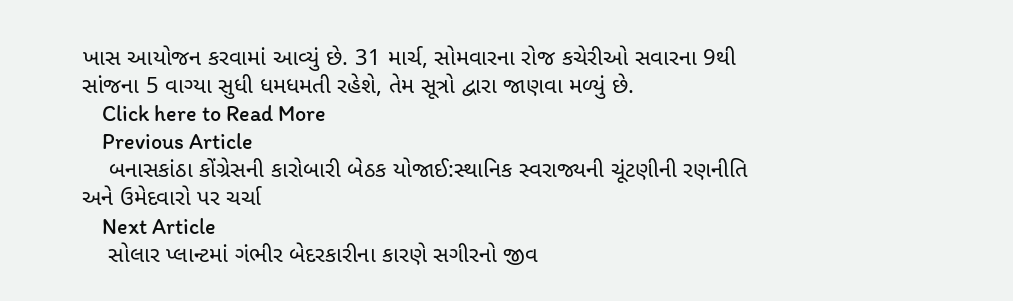ખાસ આયોજન કરવામાં આવ્યું છે. 31 માર્ચ, સોમવારના રોજ કચેરીઓ સવારના 9થી સાંજના 5 વાગ્યા સુધી ધમધમતી રહેશે, તેમ સૂત્રો દ્વારા જાણવા મળ્યું છે.
    Click here to Read More
    Previous Article
    બનાસકાંઠા કોંગ્રેસની કારોબારી બેઠક યોજાઈ:સ્થાનિક સ્વરાજ્યની ચૂંટણીની રણનીતિ અને ઉમેદવારો પર ચર્ચા
    Next Article
    સોલાર પ્લાન્ટમાં ગંભીર બેદરકારીના કારણે સગીરનો જીવ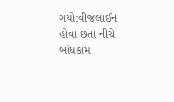ગયો:વીજલાઈન હોવા છતા નીચે બાંધકામ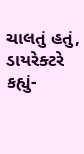ચાલતું હતું, ડાયરેક્ટરે કહ્યું-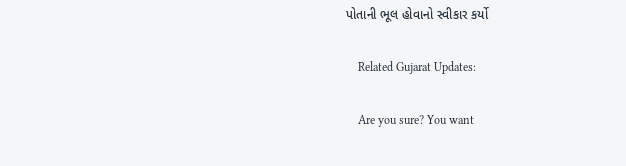પોતાની ભૂલ હોવાનો સ્વીકાર કર્યો

    Related Gujarat Updates:

    Are you sure? You want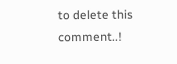to delete this comment..!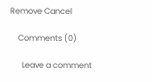Remove Cancel

    Comments (0)

      Leave a comment